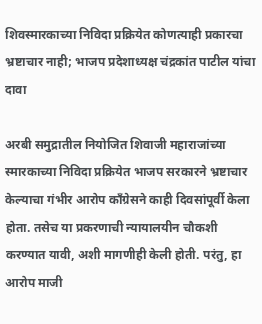शिवस्मारकाच्या निविदा प्रक्रियेत कोणत्याही प्रकारचा भ्रष्टाचार नाही; भाजप प्रदेशाध्यक्ष चंद्रकांत पाटील यांचा दावा

अरबी समुद्रातील नियोजित शिवाजी महाराजांच्या स्मारकाच्या निविदा प्रक्रियेत भाजप सरकारने भ्रष्टाचार केल्याचा गंभीर आरोप काँग्रेसने काही दिवसांपूर्वी केला होता. तसेच या प्रकरणाची न्यायालयीन चौकशी करण्यात यावी, अशी मागणीही केली होती. परंतु, हा आरोप माजी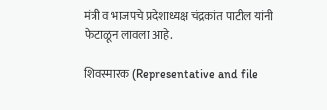मंत्री व भाजपचे प्रदेशाध्यक्ष चंद्रकांत पाटील यांनी फेटाळून लावला आहे.

शिवस्मारक (Representative and file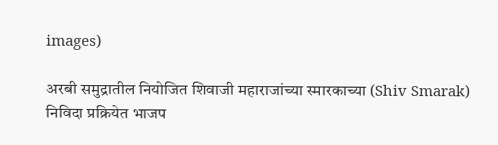images)

अरबी समुद्रातील नियोजित शिवाजी महाराजांच्या स्मारकाच्या (Shiv Smarak) निविदा प्रक्रियेत भाजप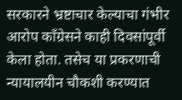सरकारने भ्रष्टाचार केल्याचा गंभीर आरोप काँग्रेसने काही दिवसांपूर्वी केला होता. तसेच या प्रकरणाची न्यायालयीन चौकशी करण्यात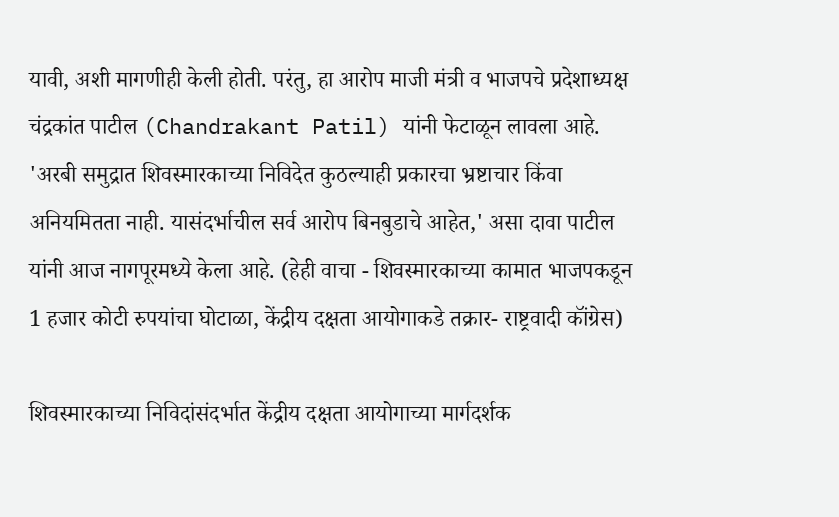यावी, अशी मागणीही केली होती. परंतु, हा आरोप माजी मंत्री व भाजपचे प्रदेशाध्यक्ष चंद्रकांत पाटील (Chandrakant Patil) यांनी फेटाळून लावला आहे. 'अरबी समुद्रात शिवस्मारकाच्या निविदेत कुठल्याही प्रकारचा भ्रष्टाचार किंवा अनियमितता नाही. यासंदर्भाचील सर्व आरोप बिनबुडाचे आहेत,' असा दावा पाटील यांनी आज नागपूरमध्ये केला आहे. (हेही वाचा - शिवस्मारकाच्या कामात भाजपकडून 1 हजार कोटी रुपयांचा घोटाळा, केंद्रीय दक्षता आयोगाकडे तक्रार- राष्ट्रवादी कॉंग्रेस)

शिवस्मारकाच्या निविदांसंदर्भात केंद्रीय दक्षता आयोगाच्या मार्गदर्शक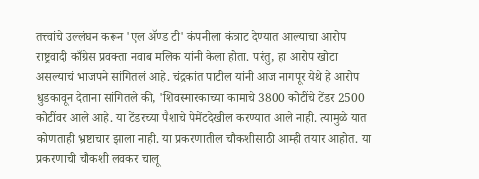तत्त्वांचे उल्लंघन करून 'एल ॲण्ड टी' कंपनीला कंत्राट देण्यात आल्याचा आरोप राष्ट्रवादी काँग्रेस प्रवक्ता नवाब मलिक यांनी केला होता. परंतु, हा आरोप खोटा असल्याचं भाजपने सांगितलं आहे. चंद्रकांत पाटील यांनी आज नागपूर येथे हे आरोप धुडकावून देताना सांगितले की, 'शिवस्मारकाच्या कामाचे 3800 कोटींचे टेंडर 2500 कोटींवर आले आहे. या टेंडरच्या पैशाचे पेमेंटदेखील करण्यात आले नाही. त्यामुळे यात कोणताही भ्रष्टाचार झाला नाही. या प्रकरणातील चौकशीसाठी आम्ही तयार आहोत. या प्रकरणाची चौकशी लवकर चालू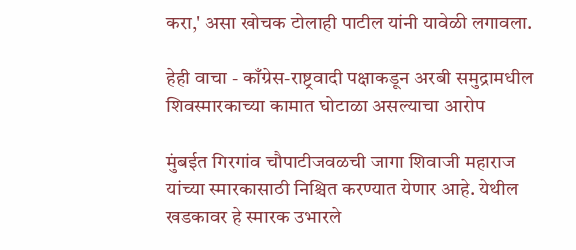करा,' असा खोचक टोलाही पाटील यांनी यावेळी लगावला.

हेही वाचा - काँग्रेस-राष्ट्रवादी पक्षाकडून अरबी समुद्रामधील शिवस्मारकाच्या कामात घोटाळा असल्याचा आरोप

मुंबईत गिरगांव चौपाटीजवळची जागा शिवाजी महाराज यांच्या स्मारकासाठी निश्चित करण्यात येणार आहे. येथील खडकावर हे स्मारक उभारले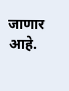जाणार आहे.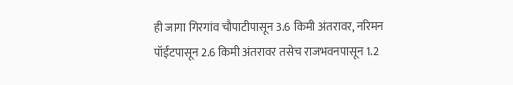ही जागा गिरगांव चौपाटीपासून 3.6 किमी अंतरावर, नरिमन पॉईंटपासून 2.6 किमी अंतरावर तसेच राजभवनपासून 1.2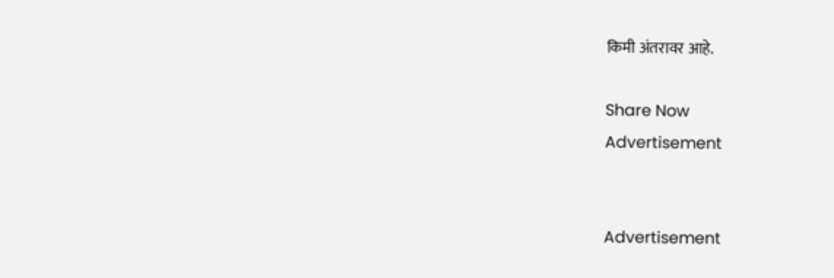किमी अंतरावर आहे.

Share Now
Advertisement


Advertisement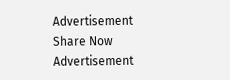Advertisement
Share Now
Advertisement